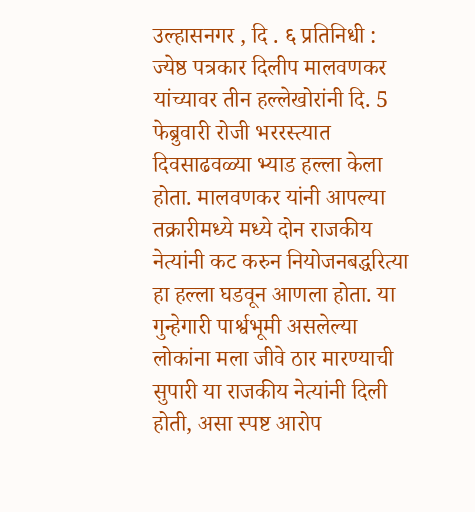उल्हासनगर , दि . ६ प्रतिनिधी : ज्येष्ठ पत्रकार दिलीप मालवणकर यांच्यावर तीन हल्लेखोरांनी दि. 5 फेब्रुवारी रोजी भररस्त्यात दिवसाढवळ्या भ्याड हल्ला केला होता. मालवणकर यांनी आपल्या तक्रारीमध्ये मध्ये दोन राजकीय नेत्यांनी कट करुन नियोजनबद्धरित्या हा हल्ला घडवून आणला होता. या गुन्हेगारी पार्श्वभूमी असलेल्या लोकांना मला जीवे ठार मारण्याची सुपारी या राजकीय नेत्यांनी दिली होती, असा स्पष्ट आरोप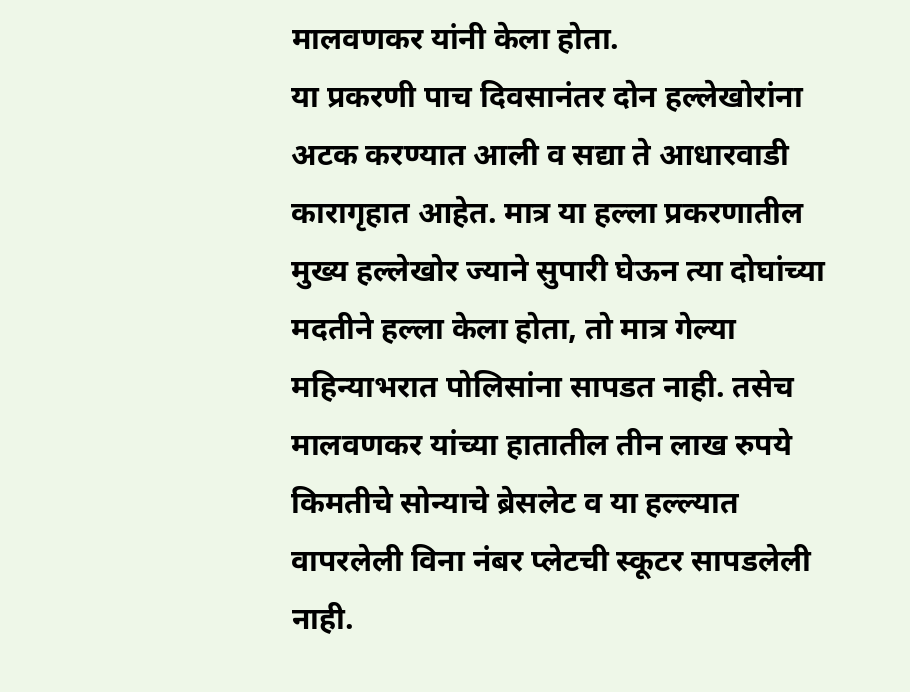मालवणकर यांनी केला होता.
या प्रकरणी पाच दिवसानंतर दोन हल्लेखोरांना अटक करण्यात आली व सद्या ते आधारवाडी कारागृहात आहेत. मात्र या हल्ला प्रकरणातील मुख्य हल्लेखोर ज्याने सुपारी घेऊन त्या दोघांच्या मदतीने हल्ला केला होता, तो मात्र गेल्या महिन्याभरात पोलिसांना सापडत नाही. तसेच मालवणकर यांच्या हातातील तीन लाख रुपये किमतीचे सोन्याचे ब्रेसलेट व या हल्ल्यात वापरलेली विना नंबर प्लेटची स्कूटर सापडलेली नाही.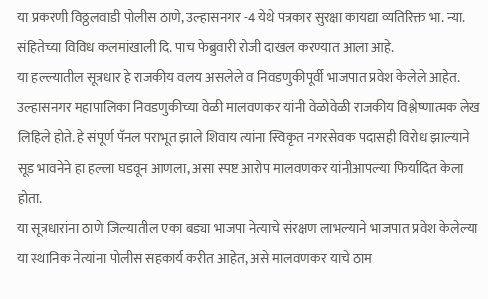या प्रकरणी विठ्ठलवाडी पोलीस ठाणे, उल्हासनगर -4 येथे पत्रकार सुरक्षा कायद्या व्यतिरिक्त भा. न्या. संहितेच्या विविध कलमांखाली दि. पाच फेब्रुवारी रोजी दाखल करण्यात आला आहे.
या हल्ल्यातील सूत्रधार हे राजकीय वलय असलेले व निवडणुकीपूर्वी भाजपात प्रवेश केलेले आहेत. उल्हासनगर महापालिका निवडणुकीच्या वेळी मालवणकर यांनी वेळोवेळी राजकीय विश्लेष्णात्मक लेख लिहिले होते. हे संपूर्ण पॅनल पराभूत झाले शिवाय त्यांना स्विकृत नगरसेवक पदासही विरोध झाल्याने सूड भावनेने हा हल्ला घडवून आणला, असा स्पष्ट आरोप मालवणकर यांनीआपल्या फिर्यादित केला होता.
या सूत्रधारांना ठाणे जिल्यातील एका बड्या भाजपा नेत्याचे संरक्षण लाभल्याने भाजपात प्रवेश केलेल्या या स्थानिक नेत्यांना पोलीस सहकार्य करीत आहेत, असे मालवणकर याचे ठाम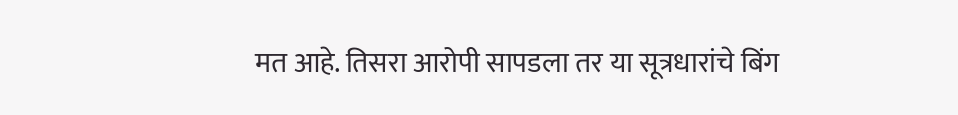मत आहे. तिसरा आरोपी सापडला तर या सूत्रधारांचे बिंग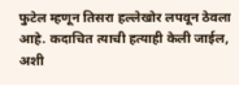फुटेल म्हणून तिसरा हल्लेखोर लपवून ठेवला आहे. कदाचित त्याची हत्याही केली जाईल, अशी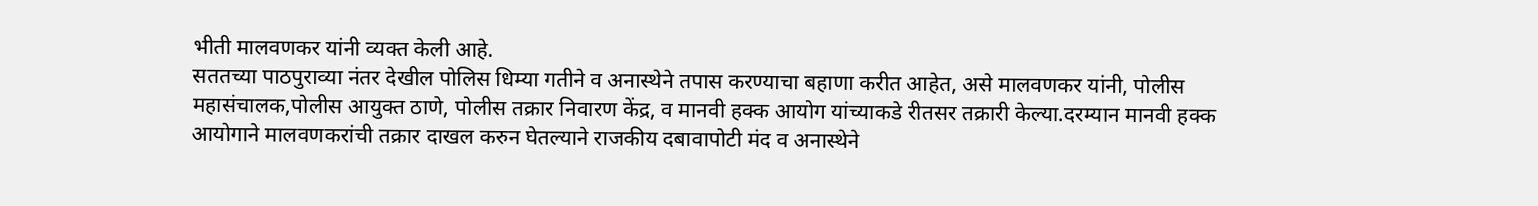भीती मालवणकर यांनी व्यक्त केली आहे.
सततच्या पाठपुराव्या नंतर देखील पोलिस धिम्या गतीने व अनास्थेने तपास करण्याचा बहाणा करीत आहेत, असे मालवणकर यांनी, पोलीस महासंचालक,पोलीस आयुक्त ठाणे, पोलीस तक्रार निवारण केंद्र, व मानवी हक्क आयोग यांच्याकडे रीतसर तक्रारी केल्या.दरम्यान मानवी हक्क आयोगाने मालवणकरांची तक्रार दाखल करुन घेतल्याने राजकीय दबावापोटी मंद व अनास्थेने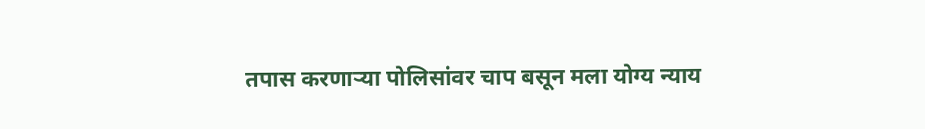तपास करणाऱ्या पोलिसांवर चाप बसून मला योग्य न्याय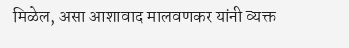मिळेल, असा आशावाद मालवणकर यांनी व्यक्त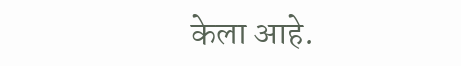केला आहे.